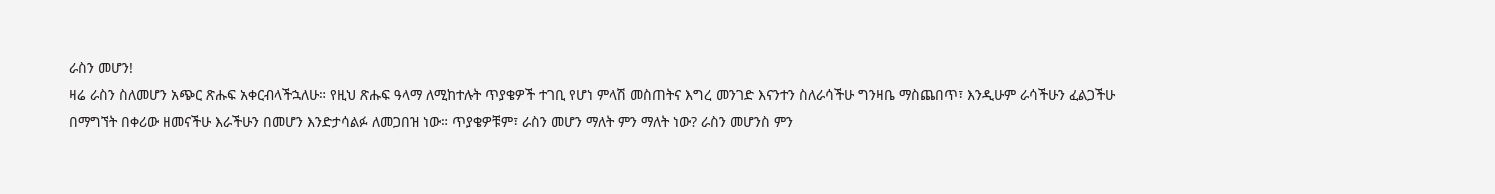ራስን መሆን!
ዛሬ ራስን ስለመሆን አጭር ጽሑፍ አቀርብላችኋለሁ። የዚህ ጽሑፍ ዓላማ ለሚከተሉት ጥያቄዎች ተገቢ የሆነ ምላሽ መስጠትና እግረ መንገድ እናንተን ስለራሳችሁ ግንዛቤ ማስጨበጥ፣ እንዲሁም ራሳችሁን ፈልጋችሁ በማግኘት በቀሪው ዘመናችሁ እራችሁን በመሆን እንድታሳልፉ ለመጋበዝ ነው። ጥያቄዎቹም፣ ራስን መሆን ማለት ምን ማለት ነው? ራስን መሆንስ ምን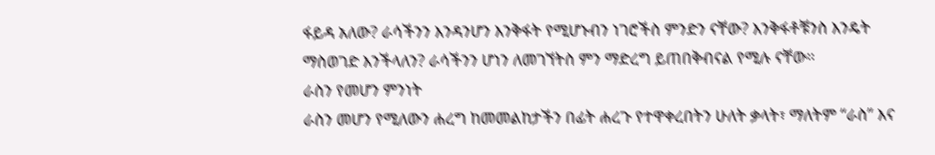ፋይዳ አለው? ራሳችንን እንዳንሆን እንቅፋት የሚሆኑብን ነገሮችስ ምንድን ናቸው? እንቅፋቶቹንስ እንዴት ማስወገድ እንችላለን? ራሳችንን ሆነን ለመገኘትስ ምን ማድረግ ይጠበቅብናል የሚሉ ናቸው።
ራስን የመሆን ምንነት
ራስን መሆን የሚለውን ሐረግ ከመመልከታችን በፊት ሐረጉ የተዋቀረበትን ሁለት ቃላት፣ ማለትም “ራስ” እና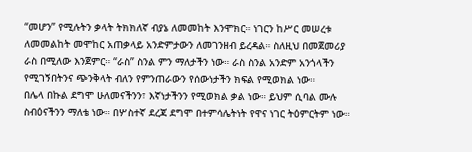“መሆን” የሚሉትን ቃላት ትክክለኛ ብያኔ ለመመከት እንሞክር። ነገርን ከሥር መሠረቱ ለመመልከት መሞከር አጠቃላይ አንድምታውን ለመገንዘብ ይረዳል። ስለዚህ በመጀመሪያ ራስ በሚለው እንጀምር። “ራስ” ስንል ምን ማለታችን ነው። ራስ ስንል አንድም አንጎላችን የሚገኝበትንና ጭንቅላት ብለን የምንጠራውን የሰውነታችን ክፍል የሚወክል ነው።
በሌላ በኩል ደግሞ ሁለመናችንን፣ እኛነታችንን የሚወክል ቃል ነው። ይህም ሲባል ሙሉ ስብዕናችንን ማለቴ ነው። በሦስተኛ ደረጃ ደግሞ በተምሳሌትነት የዋና ነገር ትዕምርትም ነው።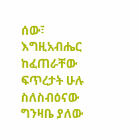ሰው፣ እግዚአብሔር ከፈጠራቸው ፍጥረታት ሁሉ ስለስብዕናው ግንዛቤ ያለው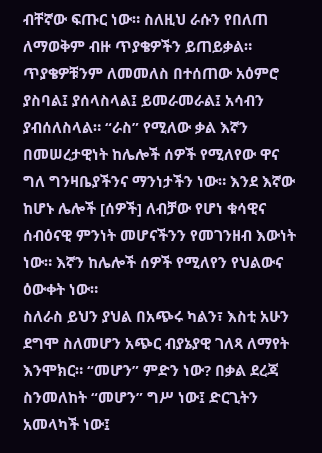ብቸኛው ፍጡር ነው። ስለዚህ ራሱን የበለጠ ለማወቅም ብዙ ጥያቄዎችን ይጠይቃል። ጥያቄዎቹንም ለመመለስ በተሰጠው አዕምሮ ያስባል፤ ያሰላስላል፤ ይመራመራል፤ አሳብን ያብሰለስላል። “ራስ” የሚለው ቃል እኛን በመሠረታዊነት ከሌሎች ሰዎች የሚለየው ዋና ግለ ግንዛቤያችንና ማንነታችን ነው። እንደ እኛው ከሆኑ ሌሎች [ሰዎች] ለብቻው የሆነ ቁሳዊና ሰብዕናዊ ምንነት መሆናችንን የመገንዘብ እውነት ነው። እኛን ከሌሎች ሰዎች የሚለየን የህልውና ዕውቀት ነው።
ስለራስ ይህን ያህል በአጭሩ ካልን፣ እስቲ አሁን ደግሞ ስለመሆን አጭር ብያኔያዊ ገለጻ ለማየት እንሞክር። “መሆን” ምድን ነው? በቃል ደረጃ ስንመለከት “መሆን” ግሥ ነው፤ ድርጊትን አመላካች ነው፤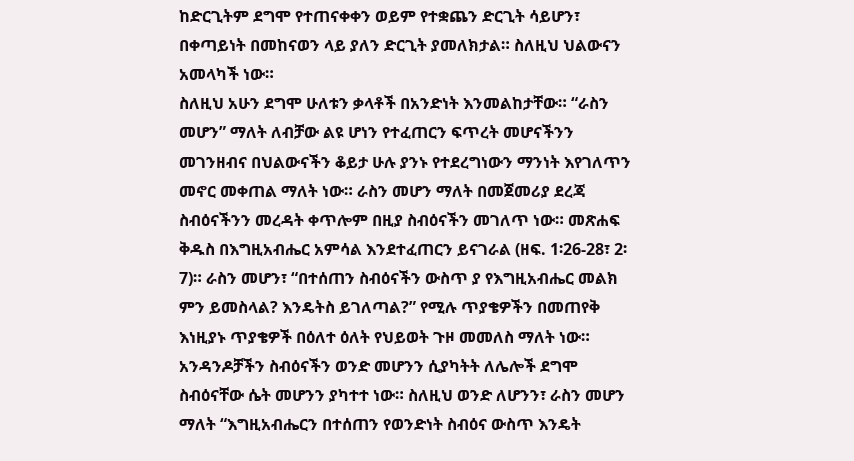ከድርጊትም ደግሞ የተጠናቀቀን ወይም የተቋጨን ድርጊት ሳይሆን፣ በቀጣይነት በመከናወን ላይ ያለን ድርጊት ያመለክታል። ስለዚህ ህልውናን አመላካች ነው።
ስለዚህ አሁን ደግሞ ሁለቱን ቃላቶች በአንድነት እንመልከታቸው። “ራስን መሆን” ማለት ለብቻው ልዩ ሆነን የተፈጠርን ፍጥረት መሆናችንን መገንዘብና በህልውናችን ቆይታ ሁሉ ያንኑ የተደረግነውን ማንነት እየገለጥን መኖር መቀጠል ማለት ነው። ራስን መሆን ማለት በመጀመሪያ ደረጃ ስብዕናችንን መረዳት ቀጥሎም በዚያ ስብዕናችን መገለጥ ነው። መጽሐፍ ቅዱስ በእግዚአብሔር አምሳል እንደተፈጠርን ይናገራል (ዘፍ. 1፡26-28፣ 2፡7)። ራስን መሆን፣ “በተሰጠን ስብዕናችን ውስጥ ያ የእግዚአብሔር መልክ ምን ይመስላል? እንዴትስ ይገለጣል?” የሚሉ ጥያቄዎችን በመጠየቅ እነዚያኑ ጥያቄዎች በዕለተ ዕለት የህይወት ጉዞ መመለስ ማለት ነው።
አንዳንዶቻችን ስብዕናችን ወንድ መሆንን ሲያካትት ለሌሎች ደግሞ ስብዕናቸው ሴት መሆንን ያካተተ ነው። ስለዚህ ወንድ ለሆንን፣ ራስን መሆን ማለት “እግዚአብሔርን በተሰጠን የወንድነት ስብዕና ውስጥ እንዴት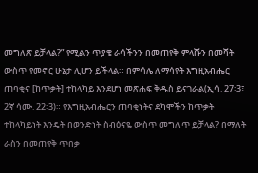መግለጽ ይቻላል?” የሚልን ጥያቄ ራሳችንን በመጠየቅ ምላሹን በመሻት ውስጥ የመኖር ሁኔታ ሊሆን ይችላል። በምሳሌ ለማሳየት እግዚአብሔር ጠባቂና [ከጥቃት] ተከላካይ እንደሆነ መጽሐፍ ቅዱስ ይናገራል(ኢሳ. 27፡3፣ 2ኛ ሳሙ. 22፡3)። የእግዚአብሔርን ጠባቂነትና ደካሞችን ከጥቃት ተከላካይነት እንዴት በወንድነት ስብዕናዬ ውስጥ መግለጥ ይቻላል? በማለት ራስን በመጠየቅ ጥበቃ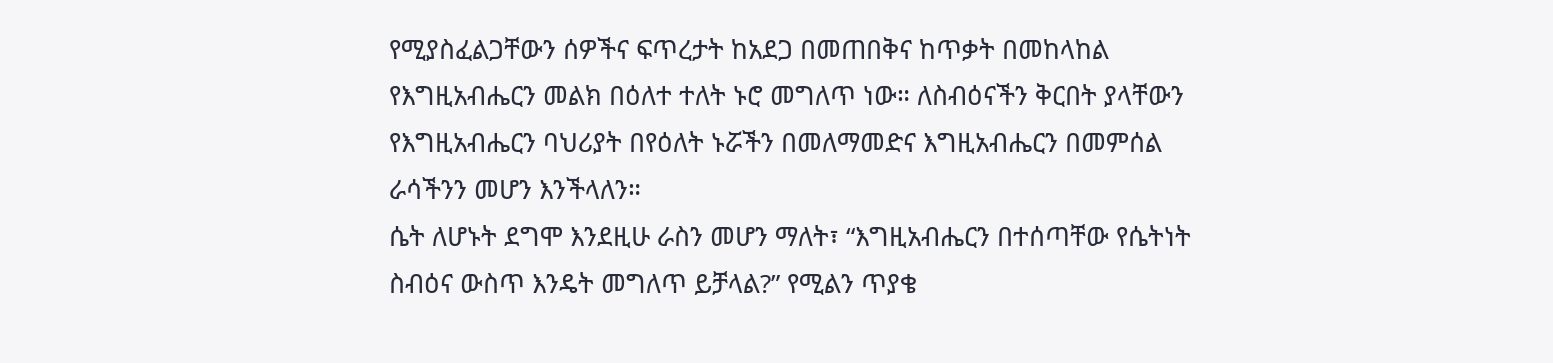የሚያስፈልጋቸውን ሰዎችና ፍጥረታት ከአደጋ በመጠበቅና ከጥቃት በመከላከል የእግዚአብሔርን መልክ በዕለተ ተለት ኑሮ መግለጥ ነው። ለስብዕናችን ቅርበት ያላቸውን የእግዚአብሔርን ባህሪያት በየዕለት ኑሯችን በመለማመድና እግዚአብሔርን በመምሰል ራሳችንን መሆን እንችላለን።
ሴት ለሆኑት ደግሞ እንደዚሁ ራስን መሆን ማለት፣ “እግዚአብሔርን በተሰጣቸው የሴትነት ስብዕና ውስጥ እንዴት መግለጥ ይቻላል?” የሚልን ጥያቄ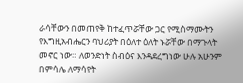ራሳቸውን በመጠየቅ ከተፈጥሯቸው ጋር የሚስማሙትን የእግዚአብሔርን ባህሪያት በዕለተ ዕለት ኑሯቸው በማጉላት መኖር ነው። ለወንድነት ስብዕና እንዳደረግነው ሁሉ አሁንም በምሳሌ ለማሳየት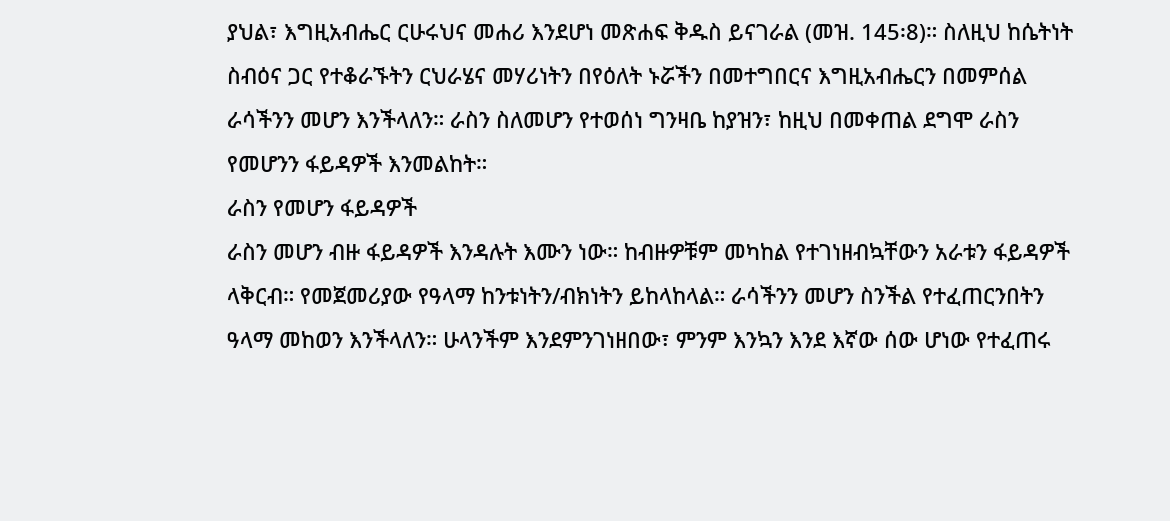ያህል፣ እግዚአብሔር ርሁሩህና መሐሪ እንደሆነ መጽሐፍ ቅዱስ ይናገራል (መዝ. 145፡8)። ስለዚህ ከሴትነት ስብዕና ጋር የተቆራኙትን ርህራሄና መሃሪነትን በየዕለት ኑሯችን በመተግበርና እግዚአብሔርን በመምሰል ራሳችንን መሆን እንችላለን። ራስን ስለመሆን የተወሰነ ግንዛቤ ከያዝን፣ ከዚህ በመቀጠል ደግሞ ራስን የመሆንን ፋይዳዎች እንመልከት።
ራስን የመሆን ፋይዳዎች
ራስን መሆን ብዙ ፋይዳዎች እንዳሉት እሙን ነው። ከብዙዎቹም መካከል የተገነዘብኳቸውን አራቱን ፋይዳዎች ላቅርብ። የመጀመሪያው የዓላማ ከንቱነትን/ብክነትን ይከላከላል። ራሳችንን መሆን ስንችል የተፈጠርንበትን ዓላማ መከወን እንችላለን። ሁላንችም እንደምንገነዘበው፣ ምንም እንኳን እንደ እኛው ሰው ሆነው የተፈጠሩ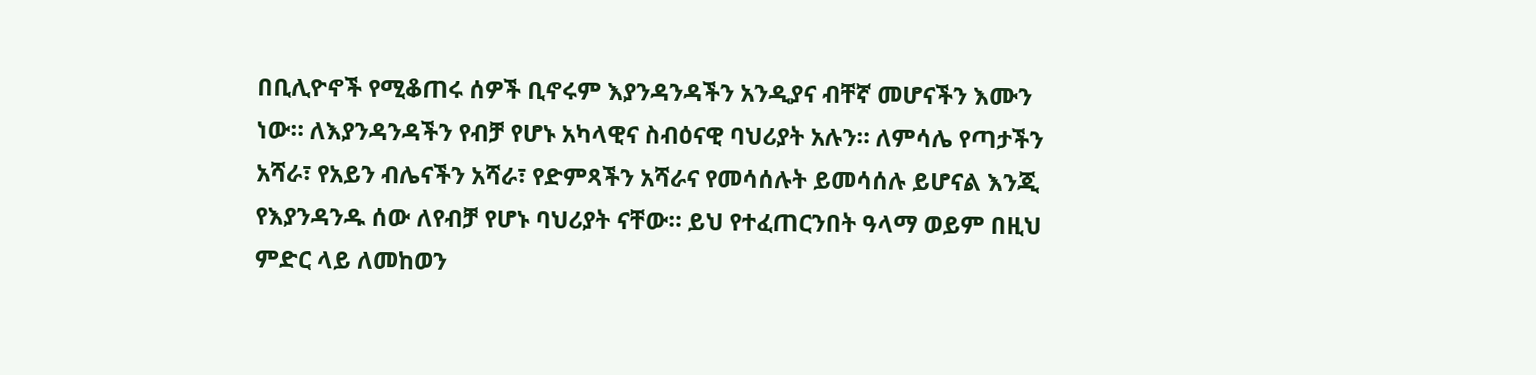በቢሊዮኖች የሚቆጠሩ ሰዎች ቢኖሩም እያንዳንዳችን አንዲያና ብቸኛ መሆናችን እሙን ነው። ለእያንዳንዳችን የብቻ የሆኑ አካላዊና ስብዕናዊ ባህሪያት አሉን። ለምሳሌ የጣታችን አሻራ፣ የአይን ብሌናችን አሻራ፣ የድምጻችን አሻራና የመሳሰሉት ይመሳሰሉ ይሆናል እንጂ የእያንዳንዱ ሰው ለየብቻ የሆኑ ባህሪያት ናቸው። ይህ የተፈጠርንበት ዓላማ ወይም በዚህ ምድር ላይ ለመከወን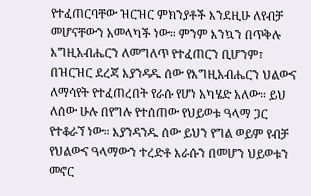የተፈጠርባቸው ዝርዝር ምክንያቶች እንደዚሁ ለየብቻ መሆናቸውን አመላካች ነው። ምንም እንኳን በጥቅሉ እግዚአብሔርን ለመግለጥ የተፈጠርን ቢሆንም፣ በዝርዝር ደረጃ እያንዳዱ ሰው የእግዚአብሔርን ህልውና ለማሳየት የተፈጠረበት የራሱ የሆነ አካሄድ አለው። ይህ ለሰው ሁሉ በየግሉ የተሰጠው የህይወቱ ዓላማ ጋር የተቆራኘ ነው። እያንዳንዱ ሰው ይህን የግል ወይም የብቻ የህልውና ዓላማውን ተረድቶ እራሱን በመሆን ህይወቱን መኖር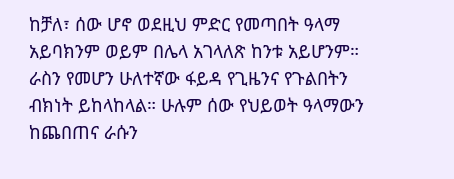ከቻለ፣ ሰው ሆኖ ወደዚህ ምድር የመጣበት ዓላማ አይባክንም ወይም በሌላ አገላለጽ ከንቱ አይሆንም።
ራስን የመሆን ሁለተኛው ፋይዳ የጊዜንና የጉልበትን ብክነት ይከላከላል። ሁሉም ሰው የህይወት ዓላማውን ከጨበጠና ራሱን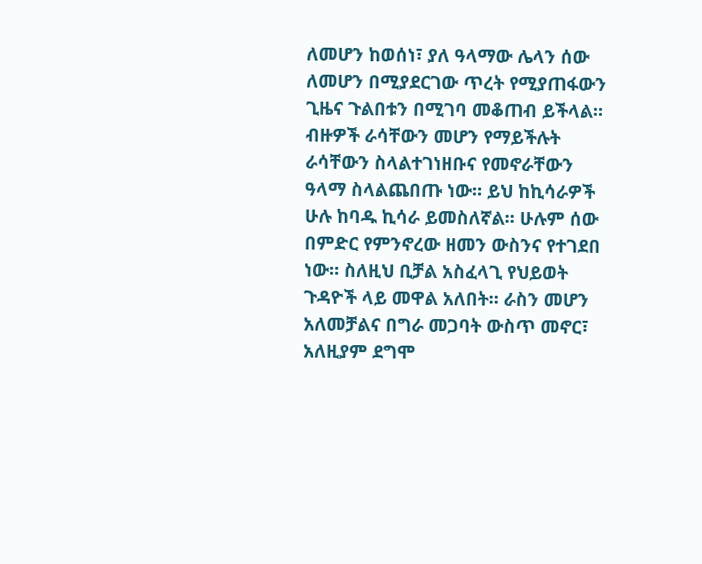ለመሆን ከወሰነ፣ ያለ ዓላማው ሌላን ሰው ለመሆን በሚያደርገው ጥረት የሚያጠፋውን ጊዜና ጉልበቱን በሚገባ መቆጠብ ይችላል። ብዙዎች ራሳቸውን መሆን የማይችሉት ራሳቸውን ስላልተገነዘቡና የመኖራቸውን ዓላማ ስላልጨበጡ ነው። ይህ ከኪሳራዎች ሁሉ ከባዱ ኪሳራ ይመስለኛል። ሁሉም ሰው በምድር የምንኖረው ዘመን ውስንና የተገደበ ነው። ስለዚህ ቢቻል አስፈላጊ የህይወት ጉዳዮች ላይ መዋል አለበት። ራስን መሆን አለመቻልና በግራ መጋባት ውስጥ መኖር፣ አለዚያም ደግሞ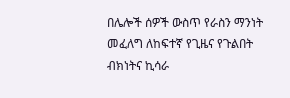በሌሎች ሰዎች ውስጥ የራስን ማንነት መፈለግ ለከፍተኛ የጊዜና የጉልበት ብክነትና ኪሳራ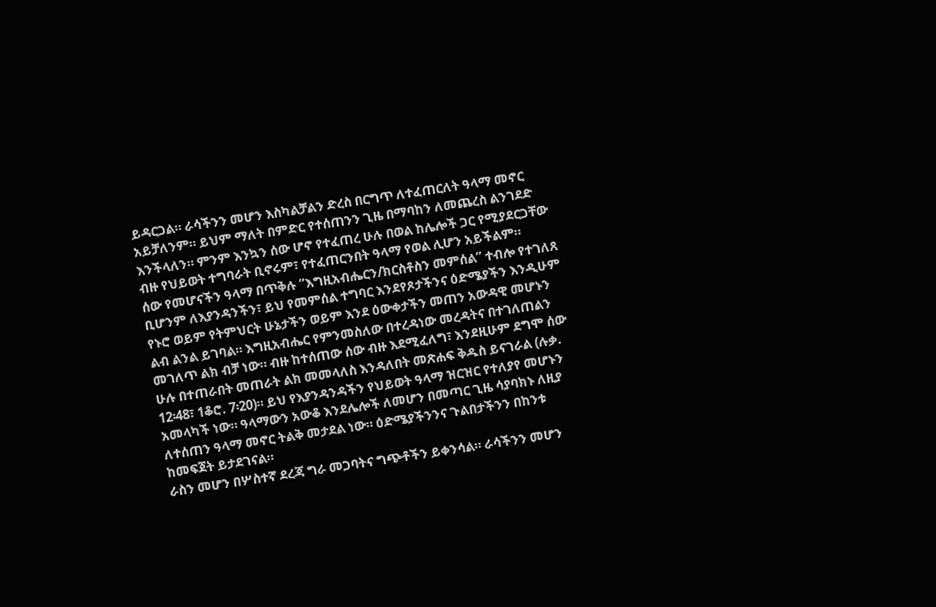ይዳርጋል። ራሳችንን መሆን እስካልቻልን ድረስ በርግጥ ለተፈጠርለት ዓላማ መኖር አይቻለንም። ይህም ማለት በምድር የተሰጠንን ጊዜ በማባከን ለመጨረስ ልንገደድ እንችላለን። ምንም እንኳን ሰው ሆኖ የተፈጠረ ሁሉ በወል ከሌሎች ጋር የሚያደርጋቸው ብዙ የህይወት ተግባራት ቢኖሩም፣ የተፈጠርንበት ዓላማ የወል ሊሆን አይችልም።
ሰው የመሆናችን ዓላማ በጥቅሉ “እግዚአብሔርን/ክርስቶስን መምሰል” ተብሎ የተገለጸ ቢሆንም ለእያንዳንችን፣ ይህ የመምሰል ተግባር እንደየጾታችንና ዕድሜያችን እንዲሁም የኑሮ ወይም የትምህርት ሁኔታችን ወይም እንደ ዕውቀታችን መጠን አውዳዊ መሆኑን ልብ ልንል ይገባል። እግዚአብሔር የምንመስለው በተረዳነው መረዳትና በተገለጠልን መገለጥ ልክ ብቻ ነው። ብዙ ከተሰጠው ሰው ብዙ እደሚፈለግ፣ እንደዚሁም ደግሞ ሰው ሁሉ በተጠራበት መጠራት ልክ መመላለስ እንዳለበት መጽሐፍ ቅዱስ ይናገራል (ሉቃ. 12፡48፣ 1ቆሮ. 7፡20)። ይህ የእያንዳንዳችን የህይወት ዓላማ ዝርዝር የተለያየ መሆኑን አመላካች ነው። ዓላማውን አውቆ እንደሌሎች ለመሆን በመጣር ጊዜ ሳያባክኑ ለዚያ ለተሰጠን ዓላማ መኖር ትልቅ መታደል ነው። ዕድሜያችንንና ጉልበታችንን በከንቱ ከመፍጀት ይታደገናል።
ራስን መሆን በሦስተኛ ደረጃ ግራ መጋባትና ግጭቶችን ይቀንሳል። ራሳችንን መሆን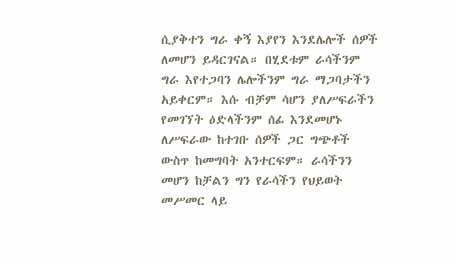ሲያቅተን ግራ ቀኝ እያየን እንደሌሎች ሰዎች ለመሆን ይዳርገናል። በሂደቱም ራሳችንም ግራ እየተጋባን ሌሎችንም ግራ ማጋባታችን አይቀርም። እሱ ብቻም ሳሆን ያለሥፍራችን የመገኘት ዕድላችንም ሰፊ እንደመሆኑ ለሥፍራው ከተገቡ ሰዎች ጋር ግጭቶች ውስጥ ከመግባት አንተርፍም። ራሳችንን መሆን ከቻልን ግን የራሳችን የህይወት መሥመር ላይ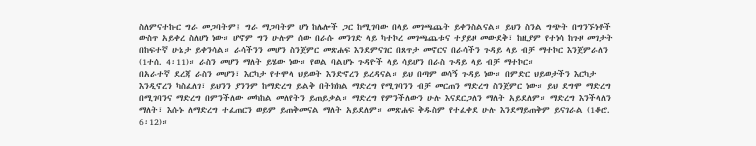ስለምናተኩር ግራ መጋባትም፤ ግራ ማጋባትም ሆነ ከሌሎች ጋር ከሚገባው በላይ መገጫጨት ይቀንስልናል። ይህን ስንል ግጭት በግንኙነቶች ውስጥ አይቀረ ስለሆነ ነው። ሆኖም ግን ሁሉም ሰው በራሱ መንገድ ላይ ካተኮረ መገጫጨቱና ተያይዞ መውደቅ፣ ከዚያም የተነሳ ከጉዞ መገታት በከፍተኛ ሁኔታ ይቀንሳል። ራሳችንን መሆን ስንጀምር መጽሐፍ እንደምናገር በጸጥታ መኖርና በራሳችን ጉዳይ ላይ ብቻ ማተኮር እንጀምራለን (1ተሰ. 4፡11)። ራስን መሆን ማለት ይሄው ነው። የወል ባልሆኑ ጉዳዮች ላይ ሳይሆን በራስ ጉዳይ ላይ ብቻ ማተኮር።
በአራተኛ ደረጃ ራስን መሆን፣ እርካታ የተሞላ ህይወት እንድኖረን ይረዳናል። ይህ በጣም ወሳኝ ጉዳይ ነው። በምድር ህይወታችን እርካታ እንዲኖረን ካስፈለገ፣ ይህንን ያንንም ከማድረግ ይልቅ በትክክል ማድረግ የሚገባንን ብቻ መርጠን ማድረግ ስንጀምር ነው። ይህ ደግሞ ማድረግ በሚገባንና ማድረግ በምንችለው መካከል መለየትን ይጠይቃል። ማድረግ የምንችለውን ሁሉ እናደርጋለን ማለት አይደለም። ማድረግ እንችላለን ማለት፣ እሱኑ ለማድረግ ተፈጠርን ወይም ይጠቅመናል ማለት አይደለም። መጽሐፍ ቅዱስም የተፈቀደ ሁሉ እንደማይጠቅም ይናገራል (1ቆሮ. 6፡12)።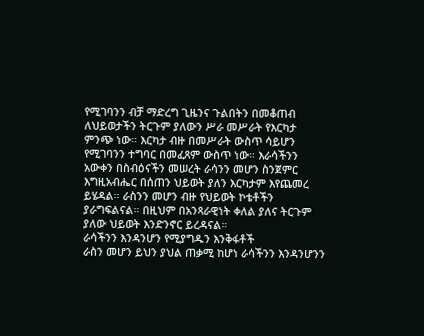የሚገባንን ብቻ ማድረግ ጊዜንና ጉልበትን በመቆጠብ ለህይወታችን ትርጉም ያለውን ሥራ መሥራት የእርካታ ምንጭ ነው። እርካታ ብዙ በመሥራት ውስጥ ሳይሆን የሚገባንን ተግባር በመፈጸም ውስጥ ነው። እራሳችንን አውቀን በስብዕናችን መሠረት ራሳንን መሆን ስንጀምር እግዚአብሔር በሰጠን ህይወት ያለን እርካታም እየጨመረ ይሄዳል። ራስንን መሆን ብዙ የህይወት ኮቴቶችን ያራግፍልናል። በዚህም በአንጻራዊነት ቀለል ያለና ትርጉም ያለው ህይወት እንድንኖር ይረዳናል።
ራሳችንን እንዳንሆን የሚያግዱን እንቅፋቶች
ራስን መሆን ይህን ያህል ጠቃሚ ከሆነ ራሳችንን እንዳንሆንን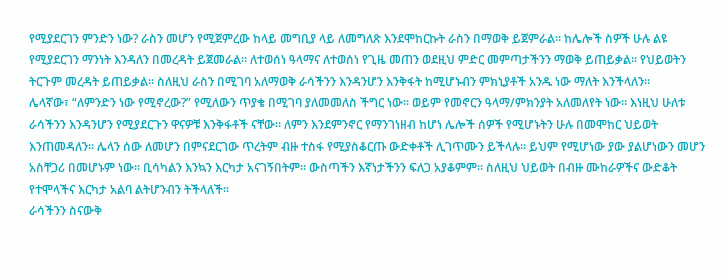የሚያደርገን ምንድን ነው? ራስን መሆን የሚጀምረው ከላይ መግቢያ ላይ ለመግለጽ እንደሞከርኩት ራስን በማወቅ ይጀምራል። ከሌሎች ስዎች ሁሉ ልዩ የሚያደርገን ማንነት እንዳለን በመረዳት ይጀመራል። ለተወሰነ ዓላማና ለተወሰነ የጊዜ መጠን ወደዚህ ምድር መምጣታችንን ማወቅ ይጠይቃል። የህይወትን ትርጉም መረዳት ይጠይቃል። ስለዚህ ራስን በሚገባ አለማወቅ ራሳችንን እንዳንሆን እንቅፋት ከሚሆኑብን ምክኒያቶች አንዱ ነው ማለት እንችላለን።
ሌላኛው፣ “ለምንድን ነው የሚኖረው?” የሚለውን ጥያቄ በሚገባ ያለመመለስ ችግር ነው። ወይም የመኖርን ዓላማ/ምክንያት አለመለየት ነው። እነዚህ ሁለቱ ራሳችንን እንዳንሆን የሚያደርጉን ዋናዎቹ እንቅፋቶች ናቸው። ለምን እንደምንኖር የማንገነዘብ ከሆነ ሌሎች ሰዎች የሚሆኑትን ሁሉ በመሞከር ህይወት እንጠመዳለን። ሌላን ሰው ለመሆን በምናደርገው ጥረትም ብዙ ተስፋ የሚያስቆርጡ ውድቀቶች ሊገጥሙን ይችላሉ። ይህም የሚሆነው ያው ያልሆነውን መሆን አስቸጋሪ በመሆኑም ነው። ቢሳካልን እንኳን እርካታ አናገኝበትም። ውስጣችን እኛነታችንን ፍለጋ አያቆምም። ስለዚህ ህይወት በብዙ ሙከራዎችና ውድቆት የተሞላችና እርካታ አልባ ልትሆንብን ትችላለች።
ራሳችንን ስናውቅ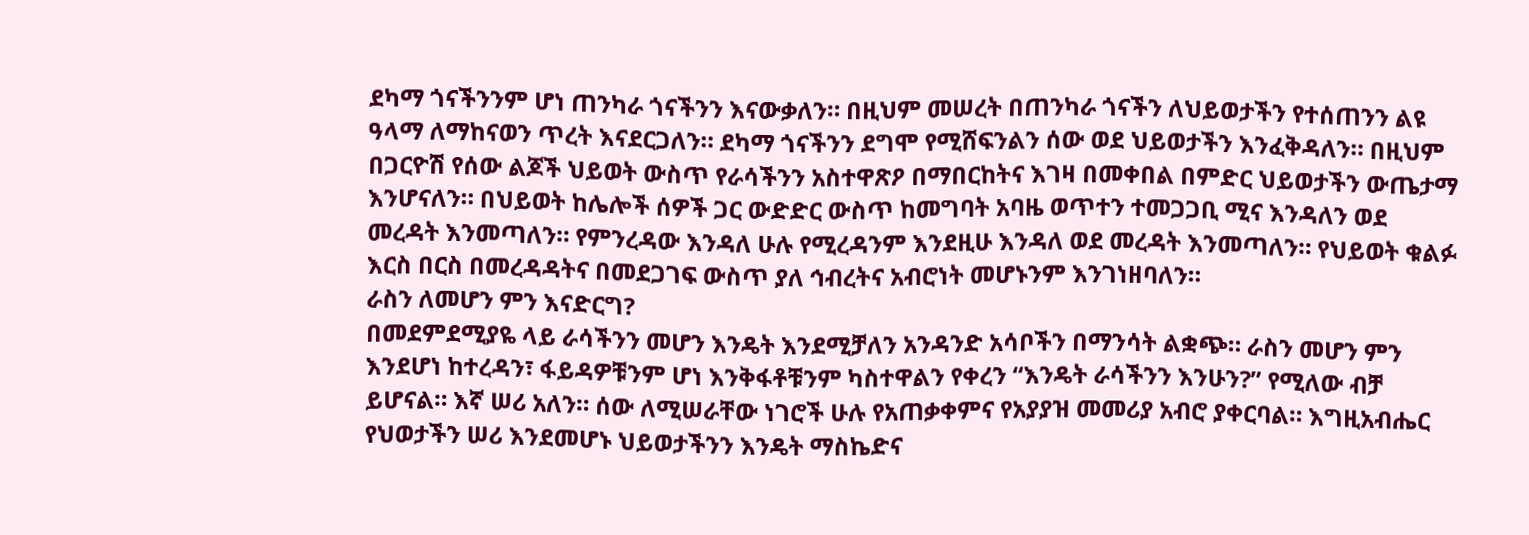ደካማ ጎናችንንም ሆነ ጠንካራ ጎናችንን እናውቃለን። በዚህም መሠረት በጠንካራ ጎናችን ለህይወታችን የተሰጠንን ልዩ ዓላማ ለማከናወን ጥረት እናደርጋለን። ደካማ ጎናችንን ደግሞ የሚሸፍንልን ሰው ወደ ህይወታችን እንፈቅዳለን። በዚህም በጋርዮሽ የሰው ልጆች ህይወት ውስጥ የራሳችንን አስተዋጽዖ በማበርከትና እገዛ በመቀበል በምድር ህይወታችን ውጤታማ እንሆናለን። በህይወት ከሌሎች ሰዎች ጋር ውድድር ውስጥ ከመግባት አባዜ ወጥተን ተመጋጋቢ ሚና እንዳለን ወደ መረዳት እንመጣለን። የምንረዳው እንዳለ ሁሉ የሚረዳንም እንደዚሁ እንዳለ ወደ መረዳት እንመጣለን። የህይወት ቁልፉ እርስ በርስ በመረዳዳትና በመደጋገፍ ውስጥ ያለ ኅብረትና አብሮነት መሆኑንም እንገነዘባለን።
ራስን ለመሆን ምን እናድርግ?
በመደምደሚያዬ ላይ ራሳችንን መሆን እንዴት እንደሚቻለን አንዳንድ አሳቦችን በማንሳት ልቋጭ። ራስን መሆን ምን እንደሆነ ከተረዳን፣ ፋይዳዎቹንም ሆነ እንቅፋቶቹንም ካስተዋልን የቀረን “እንዴት ራሳችንን እንሁን?” የሚለው ብቻ ይሆናል። እኛ ሠሪ አለን። ሰው ለሚሠራቸው ነገሮች ሁሉ የአጠቃቀምና የአያያዝ መመሪያ አብሮ ያቀርባል። እግዚአብሔር የህወታችን ሠሪ እንደመሆኑ ህይወታችንን እንዴት ማስኬድና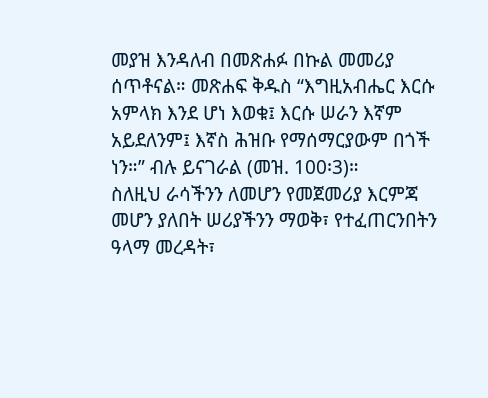መያዝ እንዳለብ በመጽሐፉ በኩል መመሪያ ሰጥቶናል። መጽሐፍ ቅዱስ “እግዚአብሔር እርሱ አምላክ እንደ ሆነ እወቁ፤ እርሱ ሠራን እኛም አይደለንም፤ እኛስ ሕዝቡ የማሰማርያውም በጎች ነን።” ብሉ ይናገራል (መዝ. 100፡3)።
ስለዚህ ራሳችንን ለመሆን የመጀመሪያ እርምጃ መሆን ያለበት ሠሪያችንን ማወቅ፣ የተፈጠርንበትን ዓላማ መረዳት፣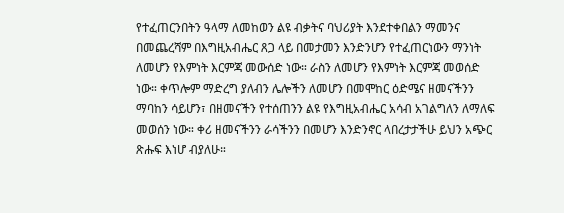የተፈጠርንበትን ዓላማ ለመከወን ልዩ ብቃትና ባህሪያት እንደተቀበልን ማመንና በመጨረሻም በእግዚአብሔር ጸጋ ላይ በመታመን እንድንሆን የተፈጠርነውን ማንነት ለመሆን የእምነት እርምጃ መውሰድ ነው። ራስን ለመሆን የእምነት እርምጃ መወሰድ ነው። ቀጥሎም ማድረግ ያለብን ሌሎችን ለመሆን በመሞከር ዕድሜና ዘመናችንን ማባከን ሳይሆን፣ በዘመናችን የተሰጠንን ልዩ የእግዚአብሔር አሳብ አገልግለን ለማለፍ መወሰን ነው። ቀሪ ዘመናችንን ራሳችንን በመሆን እንድንኖር ላበረታታችሁ ይህን አጭር ጽሑፍ እነሆ ብያለሁ።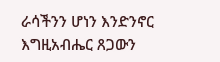ራሳችንን ሆነን እንድንኖር እግዚአብሔር ጸጋውን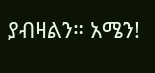ያብዛልን። አሜን!